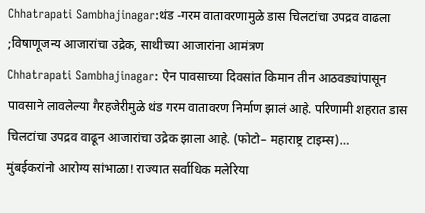Chhatrapati Sambhajinagar:थंड -गरम वातावरणामुळे डास चिलटांचा उपद्रव वाढला ;विषाणूजन्य आजारांचा उद्रेक, साथीच्या आजारांना आमंत्रण
Chhatrapati Sambhajinagar: ऐन पावसाच्या दिवसांत किमान तीन आठवड्यांपासून पावसाने लावलेल्या गैरहजेरीमुळे थंड गरम वातावरण निर्माण झालं आहे. परिणामी शहरात डास चिलटांचा उपद्रव वाढून आजारांचा उद्रेक झाला आहे. (फोटो– महाराष्ट्र टाइम्स)…
मुंबईकरांनो आरोग्य सांभाळा! राज्यात सर्वाधिक मलेरिया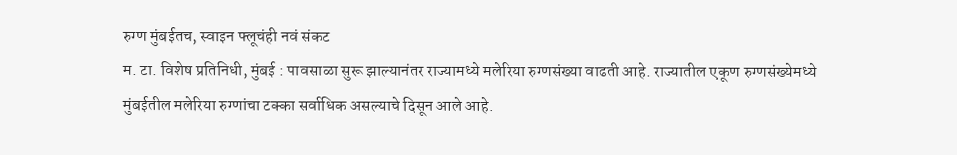रुग्ण मुंबईतच, स्वाइन फ्लूचंही नवं संकट
म. टा. विशेष प्रतिनिधी, मुंबई : पावसाळा सुरू झाल्यानंतर राज्यामध्ये मलेरिया रुग्णसंख्या वाढती आहे. राज्यातील एकूण रुग्णसंख्येमध्ये मुंबईतील मलेरिया रुग्णांचा टक्का सर्वाधिक असल्याचे दिसून आले आहे.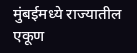मुंबईमध्ये राज्यातील एकूण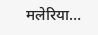मलेरिया…